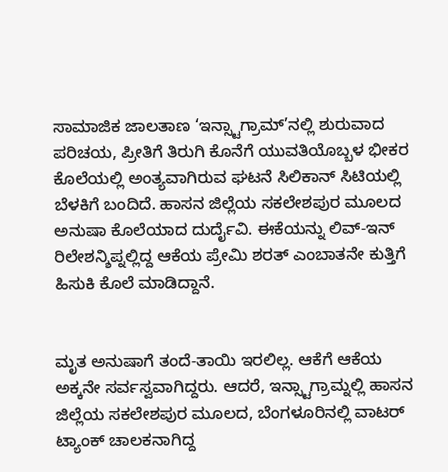ಸಾಮಾಜಿಕ ಜಾಲತಾಣ ‘ಇನ್ಸ್ಟಾಗ್ರಾಮ್’ನಲ್ಲಿ ಶುರುವಾದ ಪರಿಚಯ, ಪ್ರೀತಿಗೆ ತಿರುಗಿ ಕೊನೆಗೆ ಯುವತಿಯೊಬ್ಬಳ ಭೀಕರ ಕೊಲೆಯಲ್ಲಿ ಅಂತ್ಯವಾಗಿರುವ ಘಟನೆ ಸಿಲಿಕಾನ್ ಸಿಟಿಯಲ್ಲಿ ಬೆಳಕಿಗೆ ಬಂದಿದೆ. ಹಾಸನ ಜಿಲ್ಲೆಯ ಸಕಲೇಶಪುರ ಮೂಲದ ಅನುಷಾ ಕೊಲೆಯಾದ ದುರ್ದೈವಿ. ಈಕೆಯನ್ನು ಲಿವ್-ಇನ್ ರಿಲೇಶನ್ಶಿಪ್ನಲ್ಲಿದ್ದ ಆಕೆಯ ಪ್ರೇಮಿ ಶರತ್ ಎಂಬಾತನೇ ಕುತ್ತಿಗೆ ಹಿಸುಕಿ ಕೊಲೆ ಮಾಡಿದ್ದಾನೆ.


ಮೃತ ಅನುಷಾಗೆ ತಂದೆ-ತಾಯಿ ಇರಲಿಲ್ಲ. ಆಕೆಗೆ ಆಕೆಯ ಅಕ್ಕನೇ ಸರ್ವಸ್ವವಾಗಿದ್ದರು. ಆದರೆ, ಇನ್ಸ್ಟಾಗ್ರಾಮ್ನಲ್ಲಿ ಹಾಸನ ಜಿಲ್ಲೆಯ ಸಕಲೇಶಪುರ ಮೂಲದ, ಬೆಂಗಳೂರಿನಲ್ಲಿ ವಾಟರ್ ಟ್ಯಾಂಕ್ ಚಾಲಕನಾಗಿದ್ದ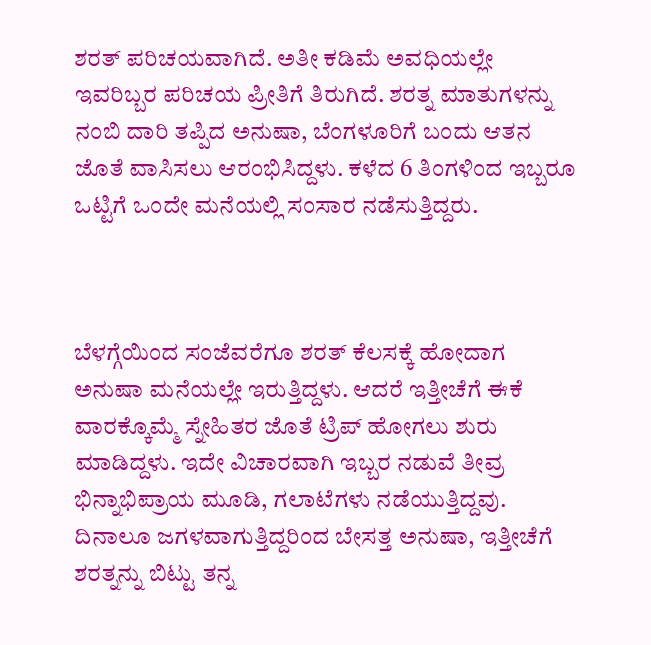ಶರತ್ ಪರಿಚಯವಾಗಿದೆ. ಅತೀ ಕಡಿಮೆ ಅವಧಿಯಲ್ಲೇ ಇವರಿಬ್ಬರ ಪರಿಚಯ ಪ್ರೀತಿಗೆ ತಿರುಗಿದೆ. ಶರತ್ನ ಮಾತುಗಳನ್ನು ನಂಬಿ ದಾರಿ ತಪ್ಪಿದ ಅನುಷಾ, ಬೆಂಗಳೂರಿಗೆ ಬಂದು ಆತನ ಜೊತೆ ವಾಸಿಸಲು ಆರಂಭಿಸಿದ್ದಳು. ಕಳೆದ 6 ತಿಂಗಳಿಂದ ಇಬ್ಬರೂ ಒಟ್ಟಿಗೆ ಒಂದೇ ಮನೆಯಲ್ಲಿ ಸಂಸಾರ ನಡೆಸುತ್ತಿದ್ದರು.



ಬೆಳಗ್ಗೆಯಿಂದ ಸಂಜೆವರೆಗೂ ಶರತ್ ಕೆಲಸಕ್ಕೆ ಹೋದಾಗ ಅನುಷಾ ಮನೆಯಲ್ಲೇ ಇರುತ್ತಿದ್ದಳು. ಆದರೆ ಇತ್ತೀಚೆಗೆ ಈಕೆ ವಾರಕ್ಕೊಮ್ಮೆ ಸ್ನೇಹಿತರ ಜೊತೆ ಟ್ರಿಪ್ ಹೋಗಲು ಶುರು ಮಾಡಿದ್ದಳು. ಇದೇ ವಿಚಾರವಾಗಿ ಇಬ್ಬರ ನಡುವೆ ತೀವ್ರ ಭಿನ್ನಾಭಿಪ್ರಾಯ ಮೂಡಿ, ಗಲಾಟೆಗಳು ನಡೆಯುತ್ತಿದ್ದವು. ದಿನಾಲೂ ಜಗಳವಾಗುತ್ತಿದ್ದರಿಂದ ಬೇಸತ್ತ ಅನುಷಾ, ಇತ್ತೀಚೆಗೆ ಶರತ್ನನ್ನು ಬಿಟ್ಟು ತನ್ನ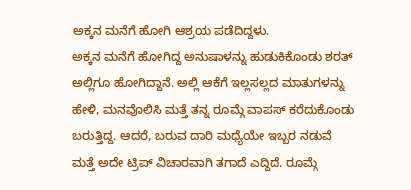ಅಕ್ಕನ ಮನೆಗೆ ಹೋಗಿ ಆಶ್ರಯ ಪಡೆದಿದ್ದಳು.
ಅಕ್ಕನ ಮನೆಗೆ ಹೋಗಿದ್ದ ಅನುಷಾಳನ್ನು ಹುಡುಕಿಕೊಂಡು ಶರತ್ ಅಲ್ಲಿಗೂ ಹೋಗಿದ್ದಾನೆ. ಅಲ್ಲಿ ಆಕೆಗೆ ಇಲ್ಲಸಲ್ಲದ ಮಾತುಗಳನ್ನು ಹೇಳಿ, ಮನವೊಲಿಸಿ ಮತ್ತೆ ತನ್ನ ರೂಮ್ಗೆ ವಾಪಸ್ ಕರೆದುಕೊಂಡು ಬರುತ್ತಿದ್ದ. ಆದರೆ, ಬರುವ ದಾರಿ ಮಧ್ಯೆಯೇ ಇಬ್ಬರ ನಡುವೆ ಮತ್ತೆ ಅದೇ ಟ್ರಿಪ್ ವಿಚಾರವಾಗಿ ತಗಾದೆ ಎದ್ದಿದೆ. ರೂಮ್ಗೆ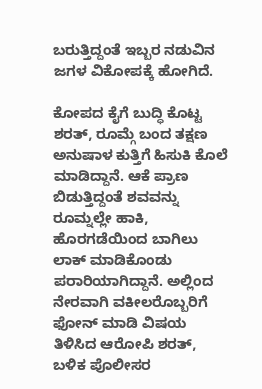ಬರುತ್ತಿದ್ದಂತೆ ಇಬ್ಬರ ನಡುವಿನ ಜಗಳ ವಿಕೋಪಕ್ಕೆ ಹೋಗಿದೆ.

ಕೋಪದ ಕೈಗೆ ಬುದ್ಧಿ ಕೊಟ್ಟ ಶರತ್, ರೂಮ್ಗೆ ಬಂದ ತಕ್ಷಣ ಅನುಷಾಳ ಕುತ್ತಿಗೆ ಹಿಸುಕಿ ಕೊಲೆ ಮಾಡಿದ್ದಾನೆ. ಆಕೆ ಪ್ರಾಣ ಬಿಡುತ್ತಿದ್ದಂತೆ ಶವವನ್ನು ರೂಮ್ನಲ್ಲೇ ಹಾಕಿ, ಹೊರಗಡೆಯಿಂದ ಬಾಗಿಲು ಲಾಕ್ ಮಾಡಿಕೊಂಡು ಪರಾರಿಯಾಗಿದ್ದಾನೆ. ಅಲ್ಲಿಂದ ನೇರವಾಗಿ ವಕೀಲರೊಬ್ಬರಿಗೆ ಫೋನ್ ಮಾಡಿ ವಿಷಯ ತಿಳಿಸಿದ ಆರೋಪಿ ಶರತ್, ಬಳಿಕ ಪೊಲೀಸರ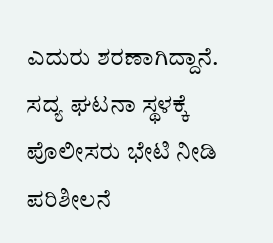ಎದುರು ಶರಣಾಗಿದ್ದಾನೆ.
ಸದ್ಯ ಘಟನಾ ಸ್ಥಳಕ್ಕೆ ಪೊಲೀಸರು ಭೇಟಿ ನೀಡಿ ಪರಿಶೀಲನೆ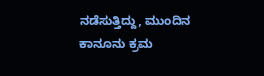ನಡೆಸುತ್ತಿದ್ದು, ಮುಂದಿನ ಕಾನೂನು ಕ್ರಮ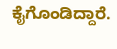ಕೈಗೊಂಡಿದ್ದಾರೆ.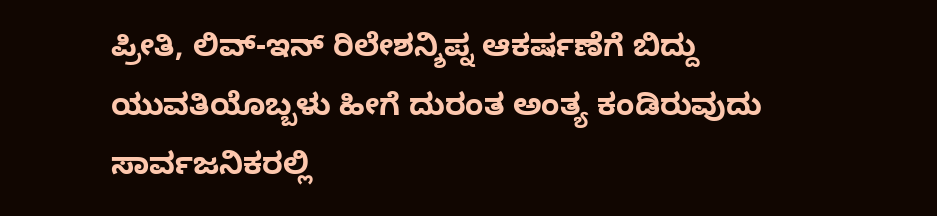ಪ್ರೀತಿ, ಲಿವ್-ಇನ್ ರಿಲೇಶನ್ಶಿಪ್ನ ಆಕರ್ಷಣೆಗೆ ಬಿದ್ದು ಯುವತಿಯೊಬ್ಬಳು ಹೀಗೆ ದುರಂತ ಅಂತ್ಯ ಕಂಡಿರುವುದು ಸಾರ್ವಜನಿಕರಲ್ಲಿ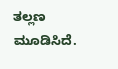ತಲ್ಲಣ ಮೂಡಿಸಿದೆ.